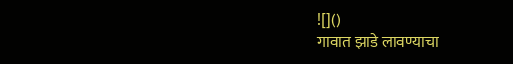![]()
गावात झाडे लावण्याचा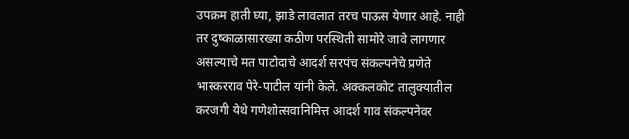उपक्रम हाती घ्या, झाडे लावलात तरच पाऊस येणार आहे. नाही तर दुष्काळासारख्या कठीण परस्थिती सामोरे जावे लागणार असल्याचे मत पाटोदाचे आदर्श सरपंच संकल्पनेचे प्रणेते भास्करराव पेरे-पाटील यांनी केले. अक्कलकोट तालुक्यातील करजगी येथे गणेशोत्सवानिमित्त आदर्श गाव संकल्पनेवर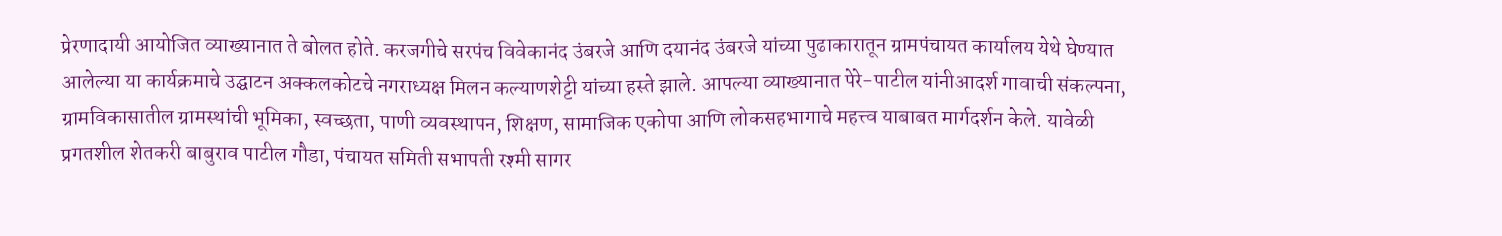प्रेरणादायी आयोजित व्याख्यानात ते बोलत होते. करजगीचे सरपंच विवेकानंद उंबरजे आणि दयानंद उंबरजे यांच्या पुढाकारातून ग्रामपंचायत कार्यालय येथे घेण्यात आलेल्या या कार्यक्रमाचे उद्घाटन अक्कलकोटचे नगराध्यक्ष मिलन कल्याणशेट्टी यांच्या हस्ते झाले. आपल्या व्याख्यानात पेरे-पाटील यांनीआदर्श गावाची संकल्पना, ग्रामविकासातील ग्रामस्थांची भूमिका, स्वच्छता, पाणी व्यवस्थापन, शिक्षण, सामाजिक एकोपा आणि लोकसहभागाचे महत्त्व याबाबत मार्गदर्शन केले. यावेळी प्रगतशील शेतकरी बाबुराव पाटील गौडा, पंचायत समिती सभापती रश्मी सागर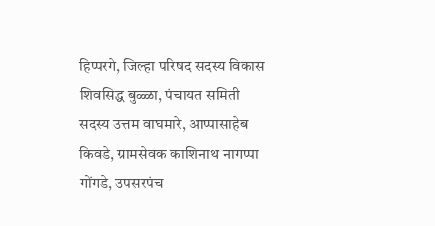हिप्परगे, जिल्हा परिषद सदस्य विकास शिवसिद्ध बुळ्ळा, पंचायत समिती सदस्य उत्तम वाघमारे, आप्पासाहेब किवडे, ग्रामसेवक काशिनाथ नागप्पा गोंगडे, उपसरपंच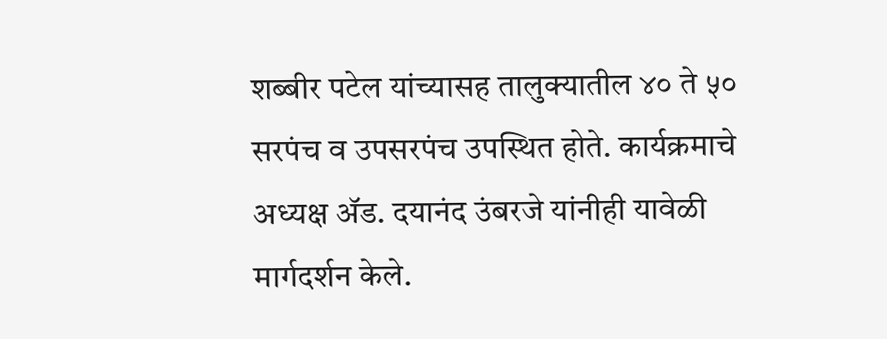शब्बीर पटेल यांच्यासह तालुक्यातील ४० ते ५० सरपंच व उपसरपंच उपस्थित होते. कार्यक्रमाचे अध्यक्ष ॲड. दयानंद उंबरजे यांनीही यावेळी मार्गदर्शन केले.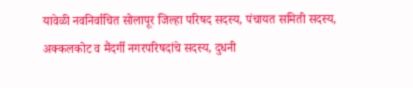यावेळी नवनिर्वाचित सोलापूर जिल्हा परिषद सदस्य, पंचायत समिती सदस्य, अक्कलकोट व मैंदर्गी नगरपरिषदांचे सदस्य, दुधनी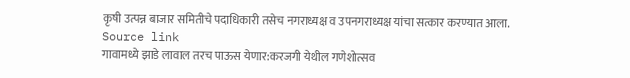कृषी उत्पन्न बाजार समितीचे पदाधिकारी तसेच नगराध्यक्ष व उपनगराध्यक्ष यांचा सत्कार करण्यात आला.
Source link
गावामध्ये झाडे लावाल तरच पाऊस येणार:करजगी येथील गणेशोत्सव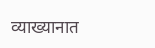व्याख्यानात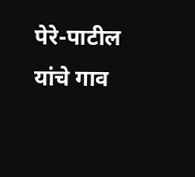पेरे-पाटील यांचे गाव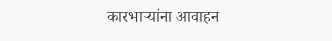कारभाऱ्यांना आवाहन